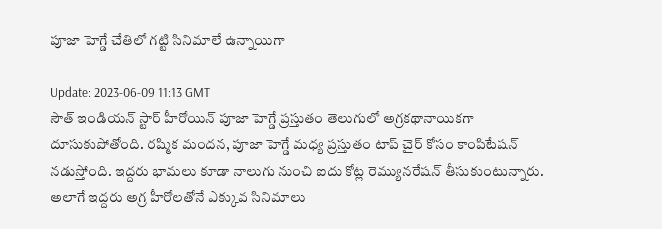పూజా హెగ్డే చేతిలో గట్టి సినిమాలే ఉన్నాయిగా

Update: 2023-06-09 11:13 GMT
సౌత్ ఇండియన్ స్టార్ హీరోయిన్ పూజా హెగ్డే ప్రస్తుతం తెలుగులో అగ్రకథానాయికగా దూసుకుపోతోంది. రష్మిక మందన, పూజా హెగ్డే మధ్య ప్రస్తుతం టాప్ చైర్ కోసం కాంపిటేషన్ నడుస్తోంది. ఇద్దరు భామలు కూడా నాలుగు నుంచి ఐదు కోట్ల రెమ్యునరేషన్ తీసుకుంటున్నారు. అలాగే ఇద్దరు అగ్ర హీరోలతోనే ఎక్కువ సినిమాలు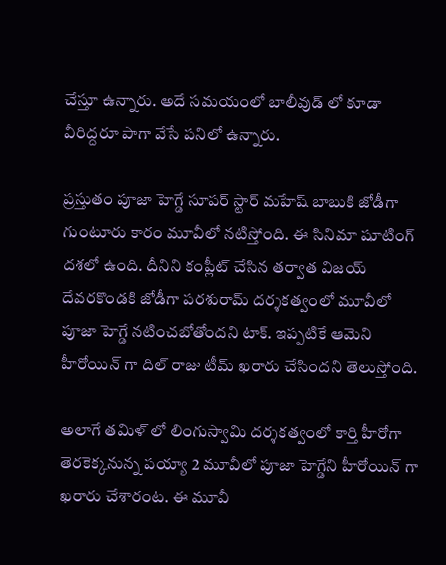చేస్తూ ఉన్నారు. అదే సమయంలో బాలీవుడ్ లో కూడా వీరిద్దరూ పాగా వేసే పనిలో ఉన్నారు.

ప్రస్తుతం పూజా హెగ్డే సూపర్ స్టార్ మహేష్ బాబుకి జోడీగా గుంటూరు కారం మూవీలో నటిస్తోంది. ఈ సినిమా షూటింగ్ దశలో ఉంది. దీనిని కంప్లీట్ చేసిన తర్వాత విజయ్ దేవరకొండకి జోడీగా పరశురామ్ దర్శకత్వంలో మూవీలో పూజా హెగ్డే నటించబోతోందని టాక్. ఇప్పటికే ఆమెని హీరోయిన్ గా దిల్ రాజు టీమ్ ఖరారు చేసిందని తెలుస్తోంది.

అలాగే తమిళ్ లో లింగుస్వామి దర్శకత్వంలో కార్తి హీరోగా తెరకెక్కనున్న పయ్యా 2 మూవీలో పూజా హెగ్డేని హీరోయిన్ గా ఖరారు చేశారంట. ఈ మూవీ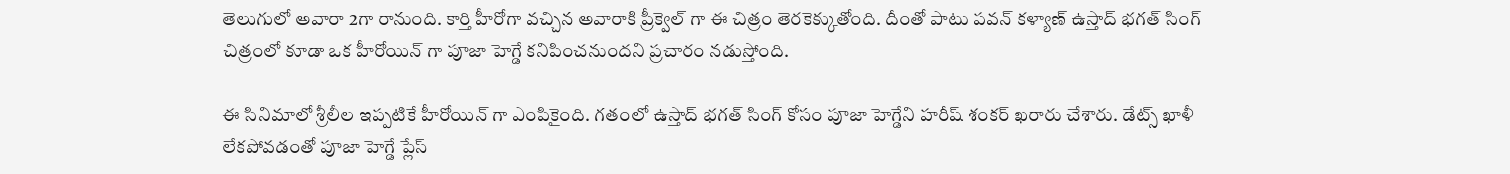తెలుగులో అవారా 2గా రానుంది. కార్తి హీరోగా వచ్చిన అవారాకి ప్రీక్వెల్ గా ఈ చిత్రం తెరకెక్కుతోంది. దీంతో పాటు పవన్ కళ్యాణ్ ఉస్తాద్ భగత్ సింగ్ చిత్రంలో కూడా ఒక హీరోయిన్ గా పూజా హెగ్డే కనిపించనుందని ప్రచారం నడుస్తోంది.

ఈ సినిమాలో శ్రీలీల ఇప్పటికే హీరోయిన్ గా ఎంపికైంది. గతంలో ఉస్తాద్ భగత్ సింగ్ కోసం పూజా హెగ్డేని హరీష్ శంకర్ ఖరారు చేశారు. డేట్స్ ఖాళీ లేకపోవడంతో పూజా హెగ్డే ప్లేస్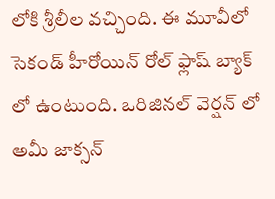లోకి శ్రీలీల వచ్చింది. ఈ మూవీలో సెకండ్ హీరోయిన్ రోల్ ఫ్లాష్ బ్యాక్ లో ఉంటుంది. ఒరిజినల్ వెర్షన్ లో అమీ జాక్సన్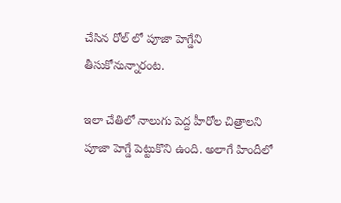చేసిన రోల్ లో పూజా హెగ్డేని తీసుకోనున్నారంట.

ఇలా చేతిలో నాలుగు పెద్ద హీరోల చిత్రాలని పూజా హెగ్డే పెట్టుకొని ఉంది. అలాగే హిందీలో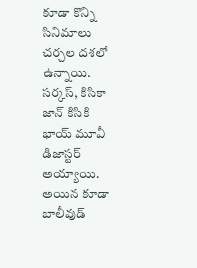కూడా కొన్ని సినిమాలు చర్చల దశలో ఉన్నాయి. సర్కస్, కిసికా జాన్ కిసికి భాయ్ మూవీ డిజాస్టర్ అయ్యాయి. అయిన కూడా బాలీవుడ్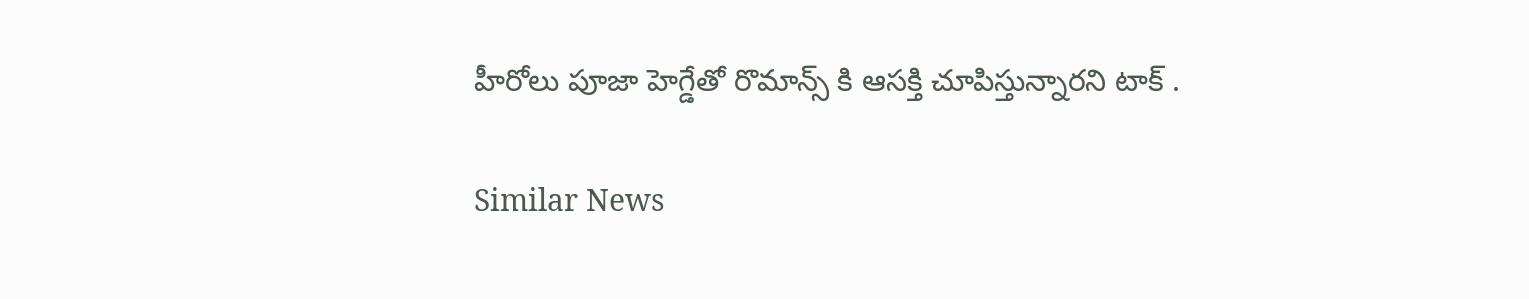హీరోలు పూజా హెగ్డేతో రొమాన్స్ కి ఆసక్తి చూపిస్తున్నారని టాక్ .

Similar News